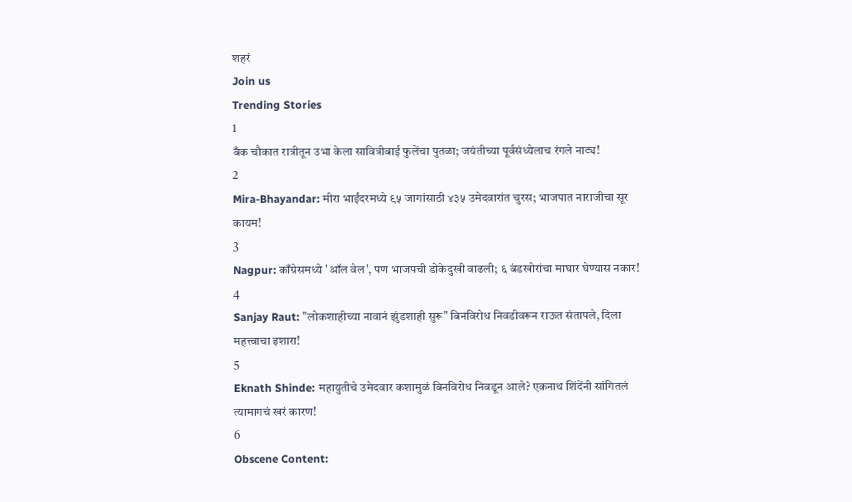शहरं
Join us
Trending Stories
1
बँक चौकात रात्रीतून उभा केला सावित्रीबाई फुलेंचा पुतळा; जयंतीच्या पूर्वसंध्येलाच रंगले नाट्य!
2
Mira-Bhayandar: मीरा भाईंदरमध्ये ९५ जागांसाठी ४३५ उमेदवारांत चुरस; भाजपात नाराजीचा सूर कायम!
3
Nagpur: काँग्रेसमध्ये 'ऑल वेल', पण भाजपची डोकेदुखी वाढली; ६ बंडखोरांचा माघार घेण्यास नकार!
4
Sanjay Raut: "लोकशाहीच्या नावानं झुंडशाही सुरू" बिनविरोध निवडीवरून राऊत संतापले, दिला महत्त्वाचा इशारा!
5
Eknath Shinde: महायुतीचे उमेदवार कशामुळं बिनविरोध निवडून आले? एकनाथ शिंदेंनी सांगितलं त्यामागचं खरं कारण!
6
Obscene Content: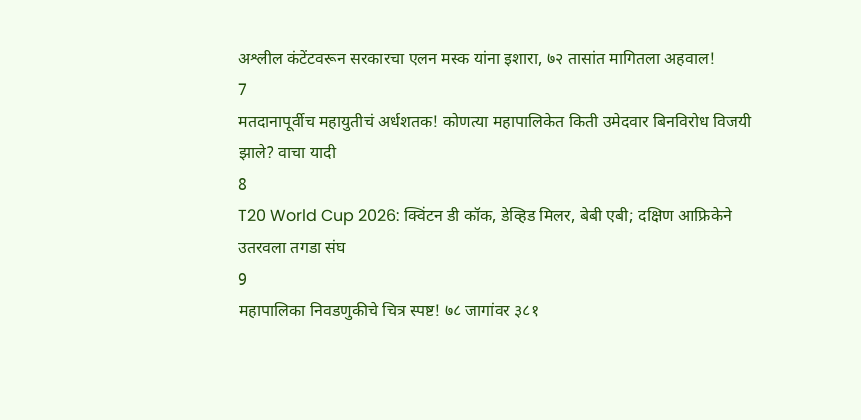अश्लील कंटेंटवरून सरकारचा एलन मस्क यांना इशारा, ७२ तासांत मागितला अहवाल!
7
मतदानापूर्वीच महायुतीचं अर्धशतक! कोणत्या महापालिकेत किती उमेदवार बिनविरोध विजयी झाले? वाचा यादी
8
T20 World Cup 2026: क्विंटन डी कॉक, डेव्हिड मिलर, बेबी एबी; दक्षिण आफ्रिकेने उतरवला तगडा संघ
9
महापालिका निवडणुकीचे चित्र स्पष्ट! ७८ जागांवर ३८१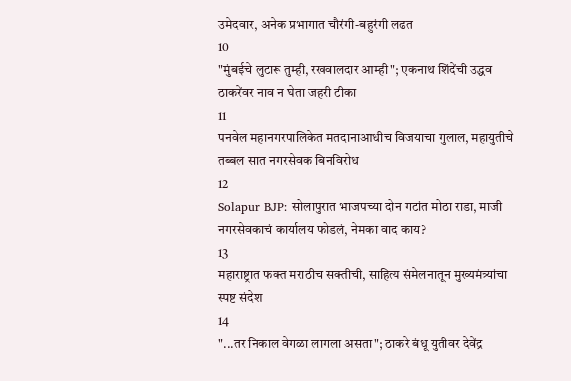उमेदवार, अनेक प्रभागात चौरंगी-बहुरंगी लढत
10
"मुंबईचे लुटारू तुम्ही, रखवालदार आम्ही"; एकनाथ शिंदेंची उद्धव ठाकरेंवर नाव न घेता जहरी टीका
11
पनवेल महानगरपालिकेत मतदानाआधीच विजयाचा गुलाल, महायुतीचे तब्बल सात नगरसेवक बिनविरोध
12
Solapur BJP: सोलापुरात भाजपच्या दोन गटांत मोठा राडा, माजी नगरसेवकाचं कार्यालय फोडलं, नेमका वाद काय?
13
महाराष्ट्रात फक्त मराठीच सक्तीची, साहित्य संमेलनातून मुख्यमंत्र्यांचा स्पष्ट संदेश
14
"...तर निकाल वेगळा लागला असता"; ठाकरे बंधू युतीवर देवेंद्र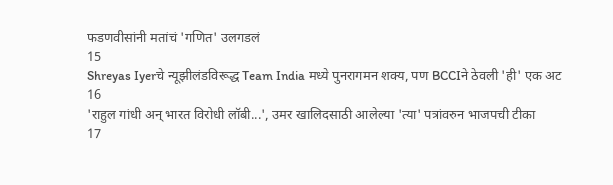फडणवीसांनी मतांचं 'गणित' उलगडलं
15
Shreyas Iyerचे न्यूझीलंडविरूद्ध Team India मध्ये पुनरागमन शक्य, पण BCCIने ठेवली 'ही' एक अट
16
'राहुल गांधी अन् भारत विरोधी लॉबी...', उमर खालिदसाठी आलेल्या 'त्या' पत्रांवरुन भाजपची टीका
17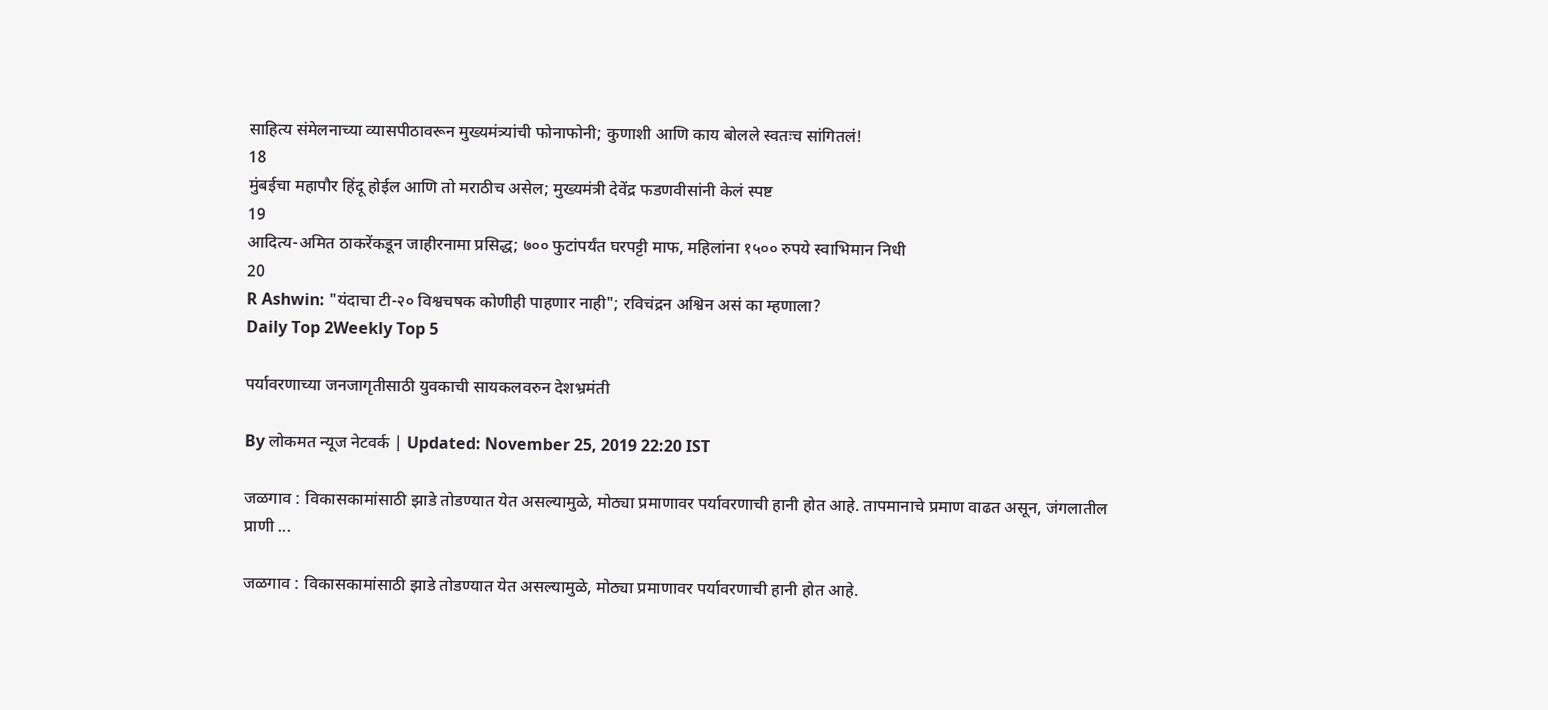साहित्य संमेलनाच्या व्यासपीठावरून मुख्यमंत्र्यांची फोनाफोनी; कुणाशी आणि काय बोलले स्वतःच सांगितलं!
18
मुंबईचा महापौर हिंदू होईल आणि तो मराठीच असेल; मुख्यमंत्री देवेंद्र फडणवीसांनी केलं स्पष्ट
19
आदित्य-अमित ठाकरेंकडून जाहीरनामा प्रसिद्ध; ७०० फुटांपर्यंत घरपट्टी माफ, महिलांना १५०० रुपये स्वाभिमान निधी
20
R Ashwin: "यंदाचा टी-२० विश्वचषक कोणीही पाहणार नाही"; रविचंद्रन अश्विन असं का म्हणाला?
Daily Top 2Weekly Top 5

पर्यावरणाच्या जनजागृतीसाठी युवकाची सायकलवरुन देशभ्रमंती

By लोकमत न्यूज नेटवर्क | Updated: November 25, 2019 22:20 IST

जळगाव : विकासकामांसाठी झाडे तोडण्यात येत असल्यामुळे, मोठ्या प्रमाणावर पर्यावरणाची हानी होत आहे. तापमानाचे प्रमाण वाढत असून, जंगलातील प्राणी ...

जळगाव : विकासकामांसाठी झाडे तोडण्यात येत असल्यामुळे, मोठ्या प्रमाणावर पर्यावरणाची हानी होत आहे.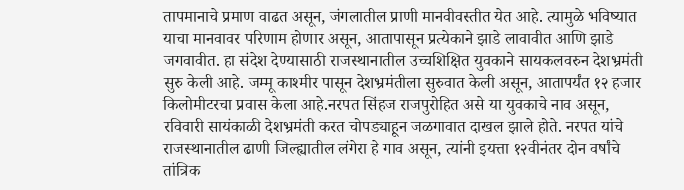तापमानाचे प्रमाण वाढत असून, जंगलातील प्राणी मानवीवस्तीत येत आहे. त्यामुळे भविष्यात याचा मानवावर परिणाम होणार असून, आतापासून प्रत्येकाने झाडे लावावीत आणि झाडे जगवावीत. हा संदेश देण्यासाठी राजस्थानातील उच्चशिक्षित युवकाने सायकलवरुन देशभ्रमंती सुरु केली आहे. जम्मू काश्मीर पासून देशभ्रमंतीला सुरुवात केली असून, आतापर्यंत १२ हजार किलोमीटरचा प्रवास केला आहे.नरपत सिंहज राजपुरोहित असे या युवकाचे नाव असून, रविवारी सायंकाळी देशभ्रमंती करत चोपड्याहून जळगावात दाखल झाले होते. नरपत यांचे राजस्थानातील ढाणी जिल्ह्यातील लंगेरा हे गाव असून, त्यांनी इयत्ता १२वीनंतर दोन वर्षांचे तांत्रिक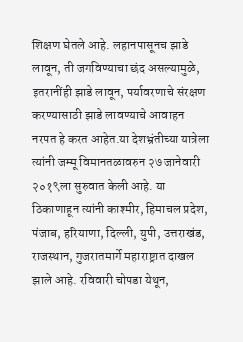शिक्षण घेतले आहे. लहानपासूनच झाडे लावून, ती जगविण्याचा छंद असल्यामुळे, इतरानींही झाडे लावून, पर्यावरणाचे संरक्षण करण्यासाठी झाडे लावण्याचे आवाहन नरपत हे करत आहेत.या देशभ्रंतीच्या यात्रेला त्यांनी जम्मू विमानतळावरुन २७ जानेवारी २०१९ला सुरुवात केली आहे. या ठिकाणाहून त्यांनी काश्मीर, हिमाचल प्रदेश, पंजाब, हरियाणा, दिल्ली, युपी, उत्तराखंड, राजस्थान, गुजरातमार्गे महाराष्ट्रात दाखल झाले आहे. रविवारी चोपडा येथून,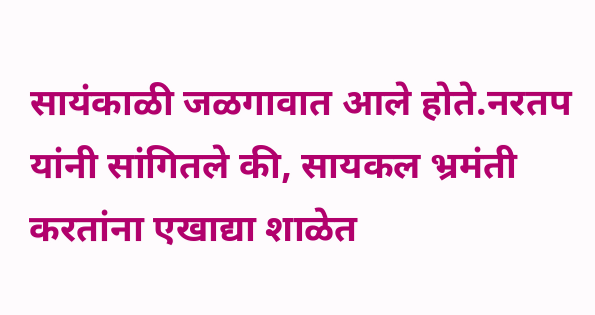सायंकाळी जळगावात आले होते.नरतप यांनी सांगितले की, सायकल भ्रमंती करतांना एखाद्या शाळेत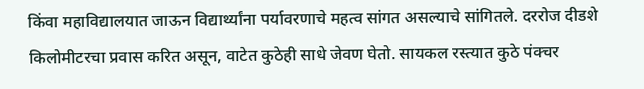किंवा महाविद्यालयात जाऊन विद्यार्थ्यांना पर्यावरणाचे महत्व सांगत असल्याचे सांगितले. दररोज दीडशे किलोमीटरचा प्रवास करित असून, वाटेत कुठेही साधे जेवण घेतो. सायकल रस्त्यात कुठे पंक्चर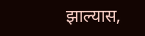झाल्यास,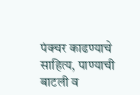पंक्चर काढण्याचे साहित्य, पाण्याची बाटली व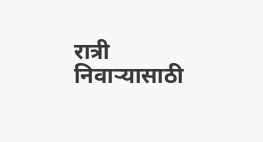रात्री निवाऱ्यासाठी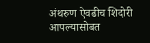अंथरुण ऐवढीच शिदोरी आपल्यासोबत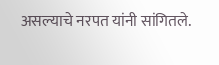असल्याचे नरपत यांनी सांगितले.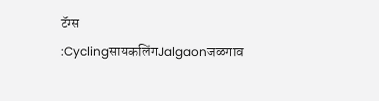टॅग्स :CyclingसायकलिंगJalgaonजळगाव